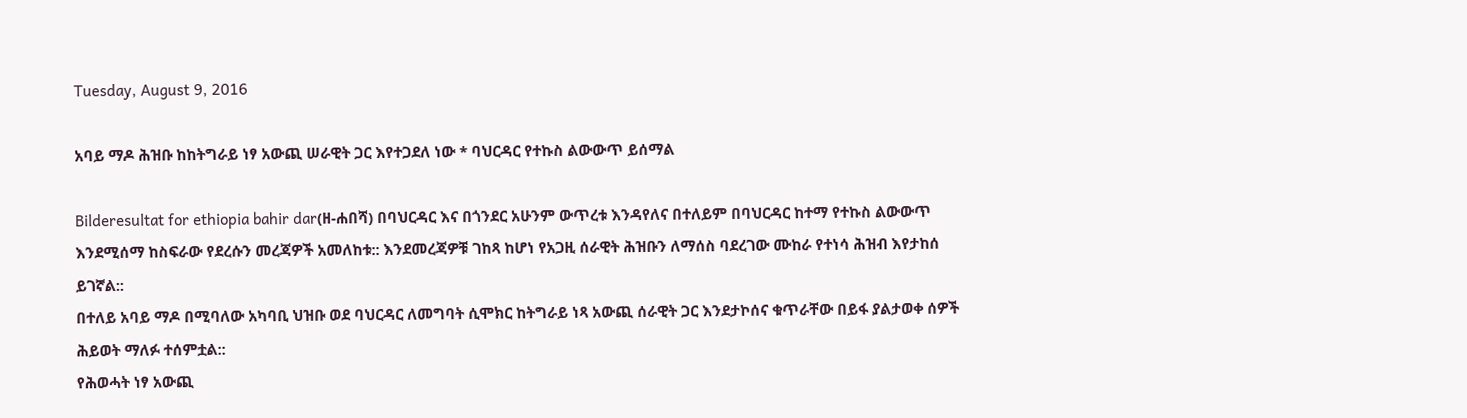Tuesday, August 9, 2016

አባይ ማዶ ሕዝቡ ከከትግራይ ነፃ አውጪ ሠራዊት ጋር እየተጋደለ ነው * ባህርዳር የተኩስ ልውውጥ ይሰማል

Bilderesultat for ethiopia bahir dar(ዘ-ሐበሻ) በባህርዳር እና በጎንደር አሁንም ውጥረቱ እንዳየለና በተለይም በባህርዳር ከተማ የተኩስ ልውውጥ እንደሚሰማ ከስፍራው የደረሱን መረጃዎች አመለከቱ:: እንደመረጃዎቹ ገከጻ ከሆነ የአጋዚ ሰራዊት ሕዝቡን ለማሰስ ባደረገው ሙከራ የተነሳ ሕዝብ እየታከሰ ይገኛል::
በተለይ አባይ ማዶ በሚባለው አካባቢ ህዝቡ ወደ ባህርዳር ለመግባት ሲሞክር ከትግራይ ነጻ አውጪ ሰራዊት ጋር እንደታኮሰና ቁጥራቸው በይፋ ያልታወቀ ሰዎች ሕይወት ማለፉ ተሰምቷል::
የሕወሓት ነፃ አውጪ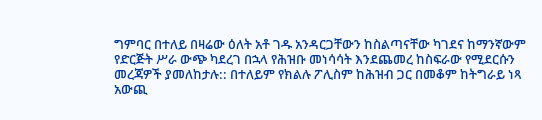ግምባር በተለይ በዛሬው ዕለት አቶ ገዱ አንዳርጋቸውን ከስልጣናቸው ካገደና ከማንኛውም የድርጅት ሥራ ውጭ ካደረገ በኋላ የሕዝቡ መነሳሳት እንደጨመረ ከስፍራው የሚደርሱን መረጃዎች ያመለከታሉ:: በተለይም የክልሉ ፖሊስም ከሕዝብ ጋር በመቆም ከትግራይ ነጻ አውጪ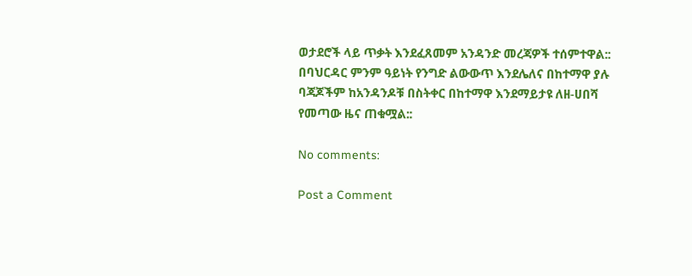ወታደሮች ላይ ጥቃት እንደፈጸመም አንዳንድ መረጃዎች ተሰምተዋል::
በባህርዳር ምንም ዓይነት የንግድ ልውውጥ እንደሌለና በከተማዋ ያሉ ባጃጆችም ከአንዳንዶቹ በስትቀር በከተማዋ እንደማይታዩ ለዘ-ሀበሻ የመጣው ዜና ጠቁሟል::

No comments:

Post a Comment